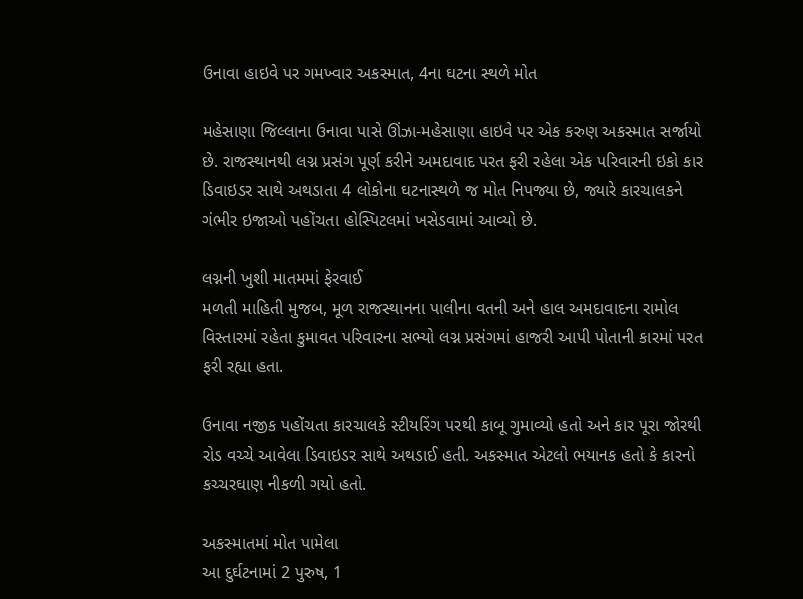ઉનાવા હાઇવે પર ગમખ્વાર અકસ્માત, 4ના ઘટના સ્થળે મોત

મહેસાણા જિલ્લાના ઉનાવા પાસે ઊંઝા-મહેસાણા હાઇવે પર એક કરુણ અકસ્માત સર્જાયો છે. રાજસ્થાનથી લગ્ન પ્રસંગ પૂર્ણ કરીને અમદાવાદ પરત ફરી રહેલા એક પરિવારની ઇકો કાર ડિવાઇડર સાથે અથડાતા 4 લોકોના ઘટનાસ્થળે જ મોત નિપજ્યા છે, જ્યારે કારચાલકને ગંભીર ઇજાઓ પહોંચતા હોસ્પિટલમાં ખસેડવામાં આવ્યો છે.

લગ્નની ખુશી માતમમાં ફેરવાઈ
મળતી માહિતી મુજબ, મૂળ રાજસ્થાનના પાલીના વતની અને હાલ અમદાવાદના રામોલ વિસ્તારમાં રહેતા કુમાવત પરિવારના સભ્યો લગ્ન પ્રસંગમાં હાજરી આપી પોતાની કારમાં પરત ફરી રહ્યા હતા.

ઉનાવા નજીક પહોંચતા કારચાલકે સ્ટીયરિંગ પરથી કાબૂ ગુમાવ્યો હતો અને કાર પૂરા જોરથી રોડ વચ્ચે આવેલા ડિવાઇડર સાથે અથડાઈ હતી. અકસ્માત એટલો ભયાનક હતો કે કારનો કચ્ચરઘાણ નીકળી ગયો હતો.

અકસ્માતમાં મોત પામેલા
આ દુર્ઘટનામાં 2 પુરુષ, 1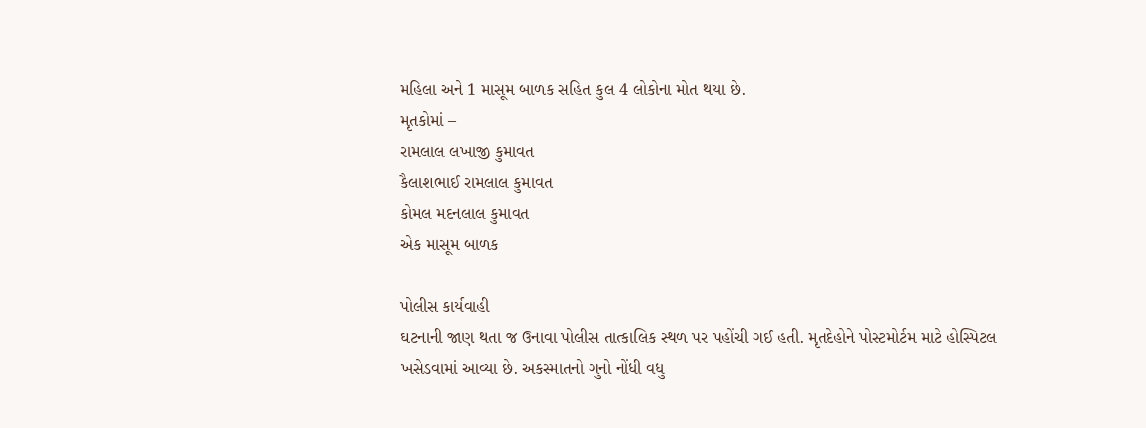મહિલા અને 1 માસૂમ બાળક સહિત કુલ 4 લોકોના મોત થયા છે.
મૃતકોમાં –
રામલાલ લખાજી કુમાવત
કૈલાશભાઈ રામલાલ કુમાવત
કોમલ મદનલાલ કુમાવત
એક માસૂમ બાળક

પોલીસ કાર્યવાહી
ઘટનાની જાણ થતા જ ઉનાવા પોલીસ તાત્કાલિક સ્થળ પર પહોંચી ગઈ હતી. મૃતદેહોને પોસ્ટમોર્ટમ માટે હોસ્પિટલ ખસેડવામાં આવ્યા છે. અકસ્માતનો ગુનો નોંધી વધુ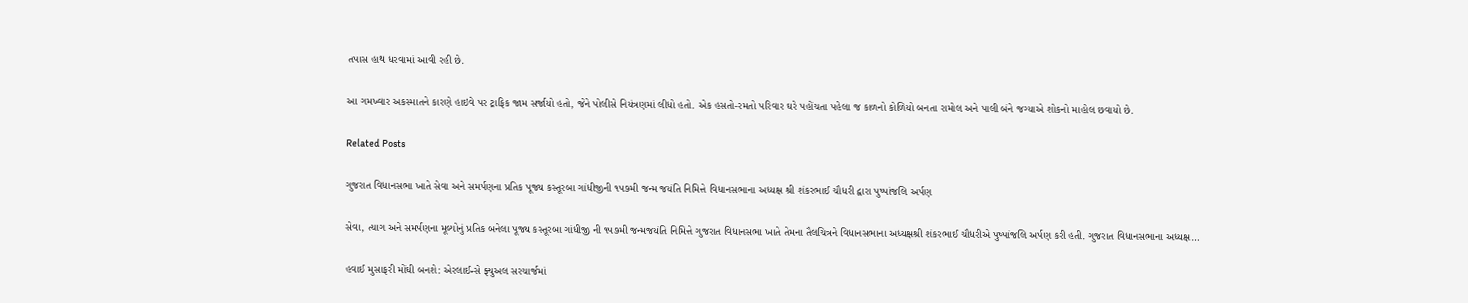તપાસ હાથ ધરવામાં આવી રહી છે.

આ ગમખ્વાર અકસ્માતને કારણે હાઇવે પર ટ્રાફિક જામ સર્જાયો હતો, જેને પોલીસે નિયંત્રણમાં લીધો હતો. એક હસતો-રમતો પરિવાર ઘરે પહોંચતા પહેલા જ કાળનો કોળિયો બનતા રામોલ અને પાલી બંને જગ્યાએ શોકનો માહોલ છવાયો છે.

Related Posts

ગુજરાત વિધાનસભા ખાતે સેવા અને સમર્પણના પ્રતિક પૂજ્ય કસ્તૂરબા ગાંધીજીની ૧૫૭મી જન્મ જયંતિ નિમિત્તે વિધાનસભાના અધ્યક્ષ શ્રી શંકરભાઈ ચૌધરી દ્વારા પુષ્પાંજલિ અર્પણ

સેવા, ત્યાગ અને સમર્પણના મૂલ્યોનું પ્રતિક બનેલા પૂજ્ય કસ્તૂરબા ગાંધીજી ની ૧૫૭મી જન્મજયંતિ નિમિત્તે ગુજરાત વિધાનસભા ખાતે તેમના તૈલચિત્રને વિધાનસભાના અધ્યક્ષશ્રી શંકરભાઈ ચૌધરીએ પુષ્પાંજલિ અર્પણ કરી હતી. ગુજરાત વિધાનસભાના અધ્યક્ષ…

હવાઈ મુસાફરી મોંઘી બનશે: એરલાઈન્સે ફ્યુઅલ સરચાર્જમાં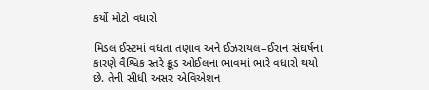કર્યો મોટો વધારો

મિડલ ઈસ્ટમાં વધતા તણાવ અને ઈઝરાયલ–ઈરાન સંઘર્ષના કારણે વૈશ્વિક સ્તરે ક્રૂડ ઓઈલના ભાવમાં ભારે વધારો થયો છે. તેની સીધી અસર એવિએશન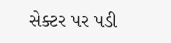સેક્ટર પર પડી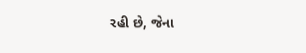રહી છે, જેના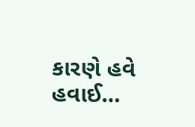કારણે હવે હવાઈ…